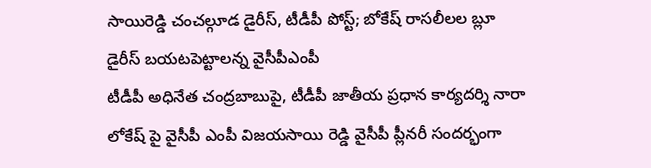సాయిరెడ్డి చంచల్గూడ డైరీస్, టీడీపీ పోస్ట్; బోకేష్ రాసలీలల బ్లూ డైరీస్ బయటపెట్టాలన్న వైసీపీఎంపీ
టీడీపీ అధినేత చంద్రబాబుపై, టీడీపీ జాతీయ ప్రధాన కార్యదర్శి నారా లోకేష్ పై వైసీపీ ఎంపీ విజయసాయి రెడ్డి వైసీపీ ప్లీనరీ సందర్భంగా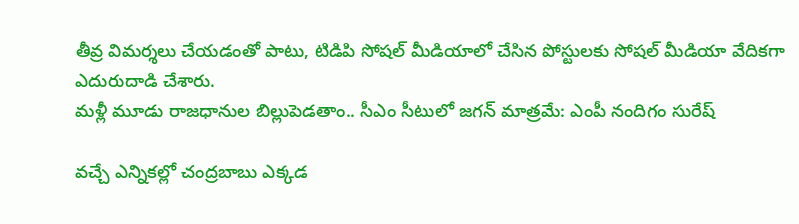తీవ్ర విమర్శలు చేయడంతో పాటు, టిడిపి సోషల్ మీడియాలో చేసిన పోస్టులకు సోషల్ మీడియా వేదికగా ఎదురుదాడి చేశారు.
మళ్లీ మూడు రాజధానుల బిల్లుపెడతాం.. సీఎం సీటులో జగన్ మాత్రమే: ఎంపీ నందిగం సురేష్

వచ్చే ఎన్నికల్లో చంద్రబాబు ఎక్కడ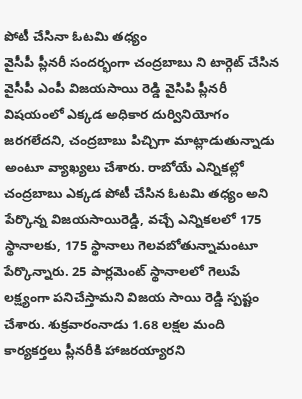పోటీ చేసినా ఓటమి తధ్యం
వైసీపీ ప్లీనరీ సందర్భంగా చంద్రబాబు ని టార్గెట్ చేసిన వైసీపీ ఎంపీ విజయసాయి రెడ్డి వైసిపి ప్లీనరీ విషయంలో ఎక్కడ అధికార దుర్వినియోగం జరగలేదని, చంద్రబాబు పిచ్చిగా మాట్లాడుతున్నాడు అంటూ వ్యాఖ్యలు చేశారు. రాబోయే ఎన్నికల్లో చంద్రబాబు ఎక్కడ పోటీ చేసిన ఓటమి తధ్యం అని పేర్కొన్న విజయసాయిరెడ్డి, వచ్చే ఎన్నికలలో 175 స్థానాలకు, 175 స్థానాలు గెలవబోతున్నామంటూ పేర్కొన్నారు. 25 పార్లమెంట్ స్థానాలలో గెలుపే లక్ష్యంగా పనిచేస్తామని విజయ సాయి రెడ్డి స్పష్టం చేశారు. శుక్రవారంనాడు 1.68 లక్షల మంది కార్యకర్తలు ప్లీనరీకి హాజరయ్యారని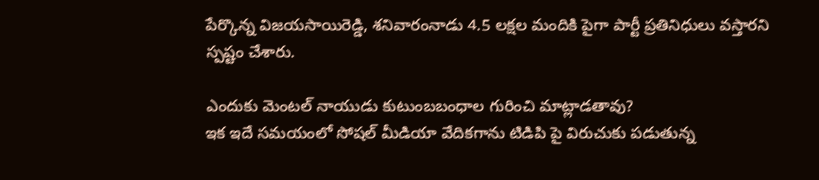పేర్కొన్న విజయసాయిరెడ్డి, శనివారంనాడు 4.5 లక్షల మందికి పైగా పార్టీ ప్రతినిధులు వస్తారని స్పష్టం చేశారు.

ఎందుకు మెంటల్ నాయుడు కుటుంబబంధాల గురించి మాట్లాడతావు?
ఇక ఇదే సమయంలో సోషల్ మీడియా వేదికగాను టిడిపి పై విరుచుకు పడుతున్న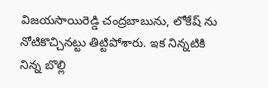విజయసాయిరెడ్డి చంద్రబాబును, లోకేష్ ను నోటికొచ్చినట్టు తిట్టిపోశారు. ఇక నిన్నటికి నిన్న బొల్లి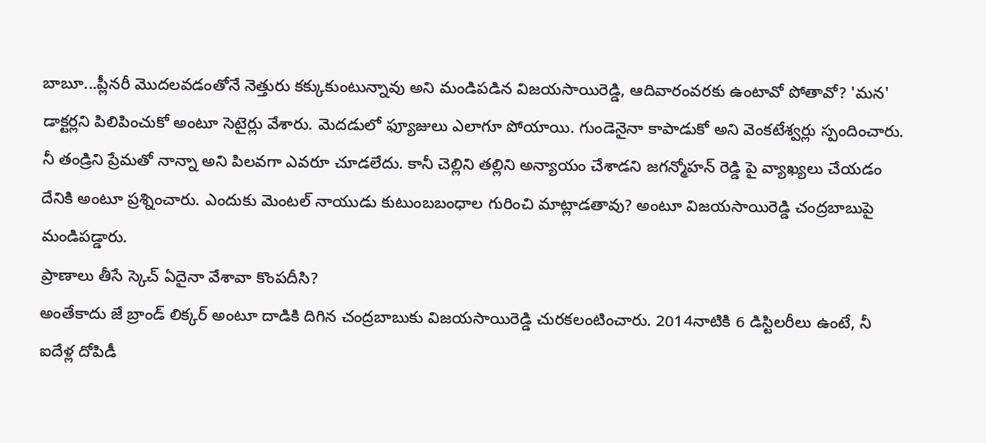బాబూ...ప్లీనరీ మొదలవడంతోనే నెత్తురు కక్కుకుంటున్నావు అని మండిపడిన విజయసాయిరెడ్డి, ఆదివారంవరకు ఉంటావో పోతావో? 'మన' డాక్టర్లని పిలిపించుకో అంటూ సెటైర్లు వేశారు. మెదడులో ఫ్యూజులు ఎలాగూ పోయాయి. గుండెనైనా కాపాడుకో అని వెంకటేశ్వర్లు స్పందించారు. నీ తండ్రిని ప్రేమతో నాన్నా అని పిలవగా ఎవరూ చూడలేదు. కానీ చెల్లిని తల్లిని అన్యాయం చేశాడని జగన్మోహన్ రెడ్డి పై వ్యాఖ్యలు చేయడం దేనికి అంటూ ప్రశ్నించారు. ఎందుకు మెంటల్ నాయుడు కుటుంబబంధాల గురించి మాట్లాడతావు? అంటూ విజయసాయిరెడ్డి చంద్రబాబుపై మండిపడ్డారు.
ప్రాణాలు తీసే స్కెచ్ ఏదైనా వేశావా కొంపదీసి?
అంతేకాదు జే బ్రాండ్ లిక్కర్ అంటూ దాడికి దిగిన చంద్రబాబుకు విజయసాయిరెడ్డి చురకలంటించారు. 2014నాటికి 6 డిస్టిలరీలు ఉంటే, నీ ఐదేళ్ల దోపిడీ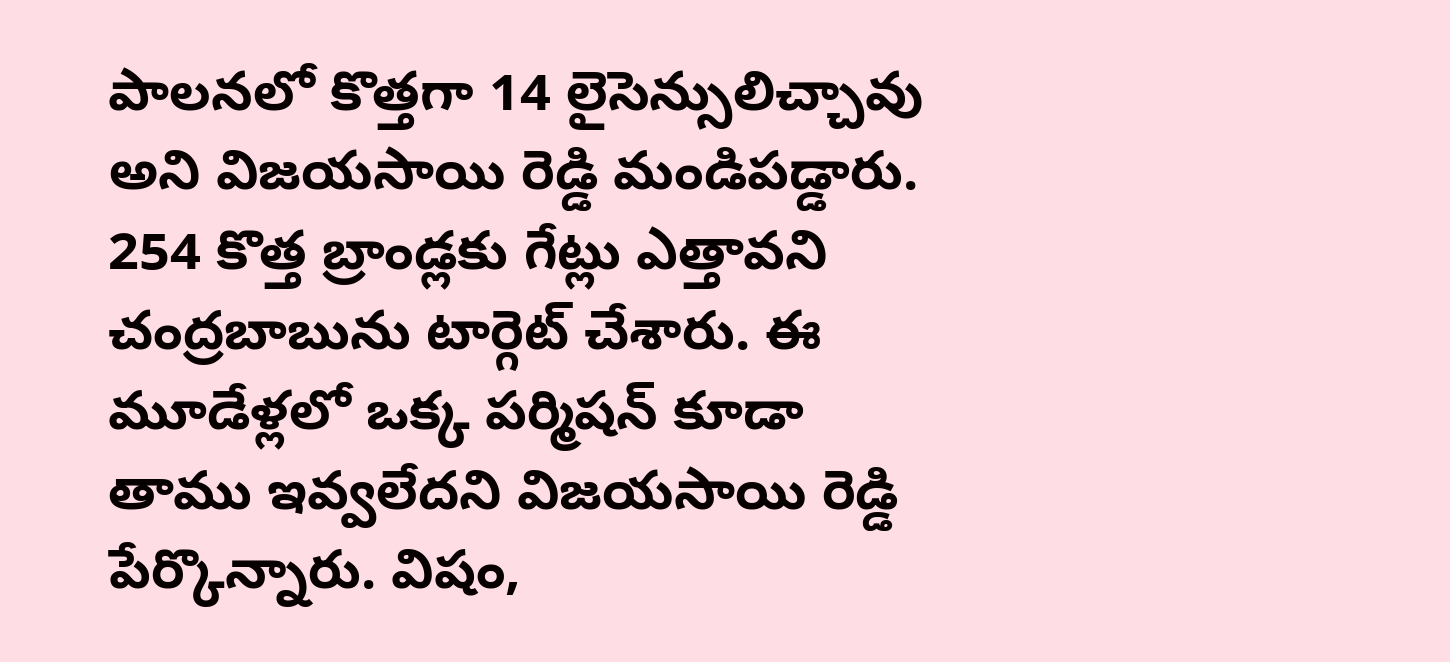పాలనలో కొత్తగా 14 లైసెన్సులిచ్చావు అని విజయసాయి రెడ్డి మండిపడ్డారు. 254 కొత్త బ్రాండ్లకు గేట్లు ఎత్తావని చంద్రబాబును టార్గెట్ చేశారు. ఈ మూడేళ్లలో ఒక్క పర్మిషన్ కూడా తాము ఇవ్వలేదని విజయసాయి రెడ్డి పేర్కొన్నారు. విషం,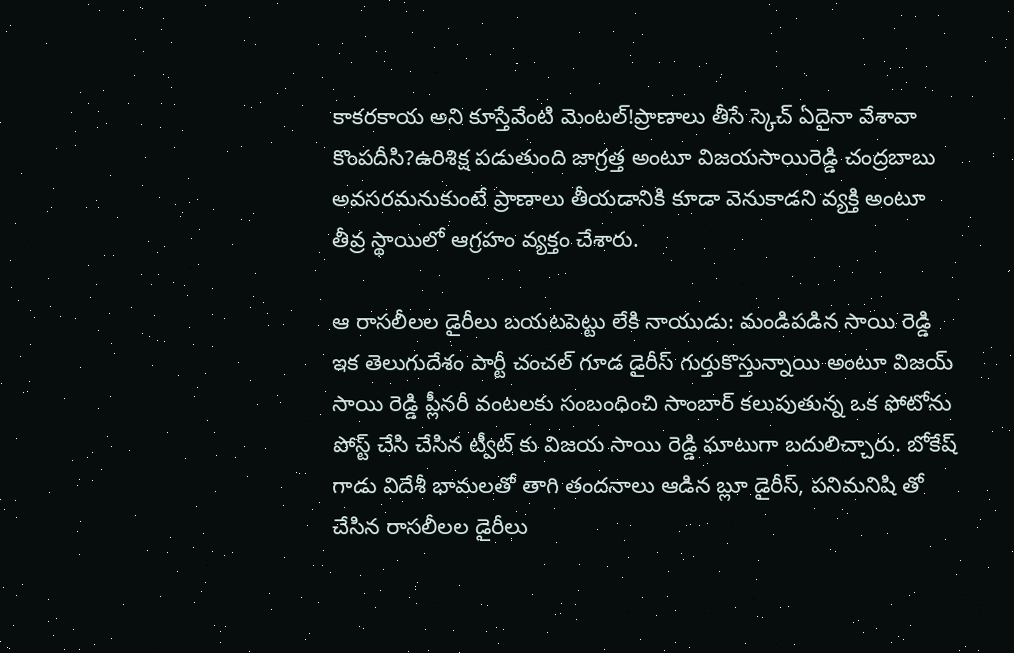కాకరకాయ అని కూస్తేవేంటి మెంటల్!ప్రాణాలు తీసే స్కెచ్ ఏదైనా వేశావా కొంపదీసి?ఉరిశిక్ష పడుతుంది జాగ్రత్త అంటూ విజయసాయిరెడ్డి చంద్రబాబు అవసరమనుకుంటే ప్రాణాలు తీయడానికి కూడా వెనుకాడని వ్యక్తి అంటూ తీవ్ర స్థాయిలో ఆగ్రహం వ్యక్తం చేశారు.

ఆ రాసలీలల డైరీలు బయటపెట్టు లేకి నాయుడు: మండిపడిన సాయి రెడ్డి
ఇక తెలుగుదేశం పార్టీ చంచల్ గూడ డైరీస్ గుర్తుకొస్తున్నాయి అంటూ విజయ్ సాయి రెడ్డి ప్లీనరీ వంటలకు సంబంధించి సాంబార్ కలుపుతున్న ఒక ఫోటోను పోస్ట్ చేసి చేసిన ట్వీట్ కు విజయ సాయి రెడ్డి ఘాటుగా బదులిచ్చారు. బోకేష్ గాడు విదేశీ భామలతో తాగి తందనాలు ఆడిన బ్లూ డైరీస్, పనిమనిషి తో చేసిన రాసలీలల డైరీలు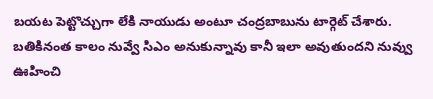బయట పెట్టొచ్చుగా లేకి నాయుడు అంటూ చంద్రబాబును టార్గెట్ చేశారు. బతికినంత కాలం నువ్వే సిఎం అనుకున్నావు కానీ ఇలా అవుతుందని నువ్వు ఊహించి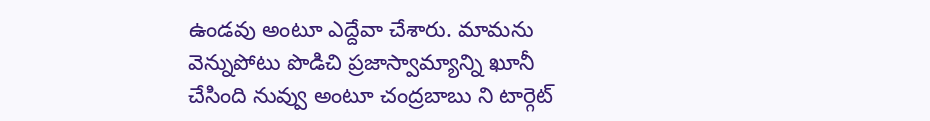ఉండవు అంటూ ఎద్దేవా చేశారు. మామను వెన్నుపోటు పొడిచి ప్రజాస్వామ్యాన్ని ఖూనీ చేసింది నువ్వు అంటూ చంద్రబాబు ని టార్గెట్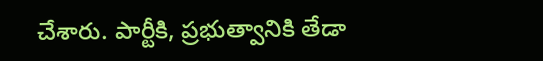చేశారు. పార్టీకి, ప్రభుత్వానికి తేడా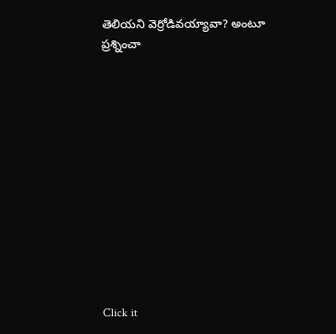తెలియని వెర్రోడివయ్యావా? అంటూ ప్రశ్నించా












Click it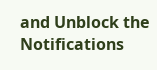and Unblock the Notifications